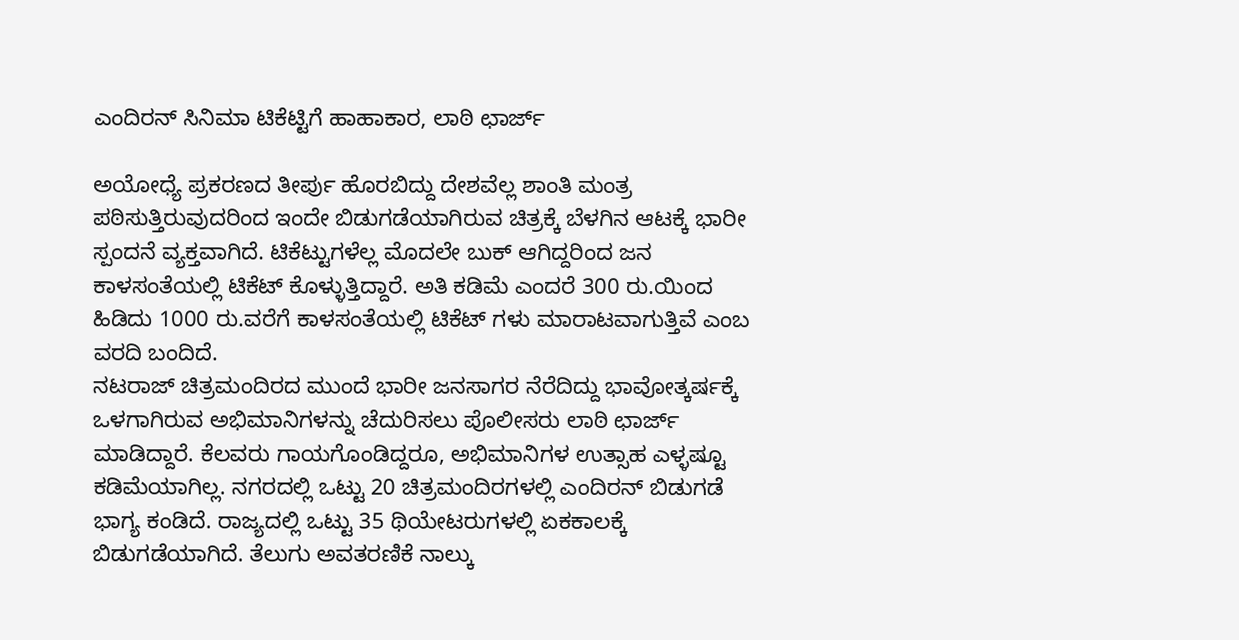ಎಂದಿರನ್ ಸಿನಿಮಾ ಟಿಕೆಟ್ಟಿಗೆ ಹಾಹಾಕಾರ, ಲಾಠಿ ಛಾರ್ಜ್

ಅಯೋಧ್ಯೆ ಪ್ರಕರಣದ ತೀರ್ಪು ಹೊರಬಿದ್ದು ದೇಶವೆಲ್ಲ ಶಾಂತಿ ಮಂತ್ರ ಪಠಿಸುತ್ತಿರುವುದರಿಂದ ಇಂದೇ ಬಿಡುಗಡೆಯಾಗಿರುವ ಚಿತ್ರಕ್ಕೆ ಬೆಳಗಿನ ಆಟಕ್ಕೆ ಭಾರೀ ಸ್ಪಂದನೆ ವ್ಯಕ್ತವಾಗಿದೆ. ಟಿಕೆಟ್ಟುಗಳೆಲ್ಲ ಮೊದಲೇ ಬುಕ್ ಆಗಿದ್ದರಿಂದ ಜನ ಕಾಳಸಂತೆಯಲ್ಲಿ ಟಿಕೆಟ್ ಕೊಳ್ಳುತ್ತಿದ್ದಾರೆ. ಅತಿ ಕಡಿಮೆ ಎಂದರೆ 300 ರು.ಯಿಂದ ಹಿಡಿದು 1000 ರು.ವರೆಗೆ ಕಾಳಸಂತೆಯಲ್ಲಿ ಟಿಕೆಟ್ ಗಳು ಮಾರಾಟವಾಗುತ್ತಿವೆ ಎಂಬ ವರದಿ ಬಂದಿದೆ.
ನಟರಾಜ್ ಚಿತ್ರಮಂದಿರದ ಮುಂದೆ ಭಾರೀ ಜನಸಾಗರ ನೆರೆದಿದ್ದು ಭಾವೋತ್ಕರ್ಷಕ್ಕೆ ಒಳಗಾಗಿರುವ ಅಭಿಮಾನಿಗಳನ್ನು ಚೆದುರಿಸಲು ಪೊಲೀಸರು ಲಾಠಿ ಛಾರ್ಜ್ ಮಾಡಿದ್ದಾರೆ. ಕೆಲವರು ಗಾಯಗೊಂಡಿದ್ದರೂ, ಅಭಿಮಾನಿಗಳ ಉತ್ಸಾಹ ಎಳ್ಳಷ್ಟೂ ಕಡಿಮೆಯಾಗಿಲ್ಲ. ನಗರದಲ್ಲಿ ಒಟ್ಟು 20 ಚಿತ್ರಮಂದಿರಗಳಲ್ಲಿ ಎಂದಿರನ್ ಬಿಡುಗಡೆ ಭಾಗ್ಯ ಕಂಡಿದೆ. ರಾಜ್ಯದಲ್ಲಿ ಒಟ್ಟು 35 ಥಿಯೇಟರುಗಳಲ್ಲಿ ಏಕಕಾಲಕ್ಕೆ ಬಿಡುಗಡೆಯಾಗಿದೆ. ತೆಲುಗು ಅವತರಣಿಕೆ ನಾಲ್ಕು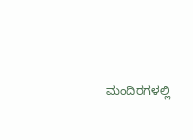ಮಂದಿರಗಳಲ್ಲಿ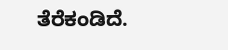ತೆರೆಕಂಡಿದೆ.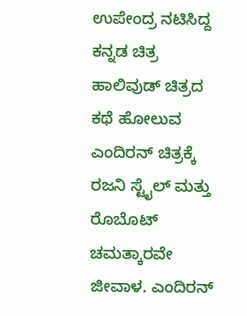ಉಪೇಂದ್ರ ನಟಿಸಿದ್ದ ಕನ್ನಡ ಚಿತ್ರ ಹಾಲಿವುಡ್ ಚಿತ್ರದ ಕಥೆ ಹೋಲುವ ಎಂದಿರನ್ ಚಿತ್ರಕ್ಕೆ ರಜನಿ ಸ್ಟೈಲ್ ಮತ್ತು ರೊಬೊಟ್ ಚಮತ್ಕಾರವೇ ಜೀವಾಳ. ಎಂದಿರನ್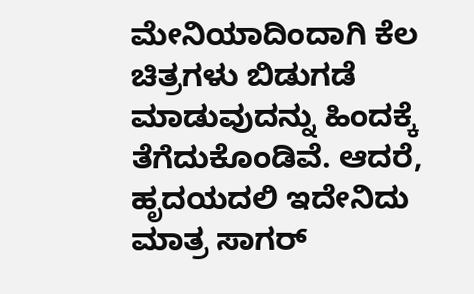ಮೇನಿಯಾದಿಂದಾಗಿ ಕೆಲ ಚಿತ್ರಗಳು ಬಿಡುಗಡೆ ಮಾಡುವುದನ್ನು ಹಿಂದಕ್ಕೆ ತೆಗೆದುಕೊಂಡಿವೆ. ಆದರೆ, ಹೃದಯದಲಿ ಇದೇನಿದು ಮಾತ್ರ ಸಾಗರ್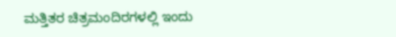ಮತ್ತಿತರ ಚಿತ್ರಮಂದಿರಗಳಲ್ಲಿ ಇಂದು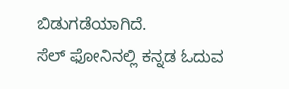ಬಿಡುಗಡೆಯಾಗಿದೆ.
ಸೆಲ್ ಫೋನಿನಲ್ಲಿ ಕನ್ನಡ ಓದುವ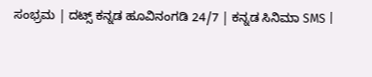ಸಂಭ್ರಮ | ದಟ್ಸ್ ಕನ್ನಡ ಹೂವಿನಂಗಡಿ 24/7 | ಕನ್ನಡ ಸಿನಿಮಾ SMS |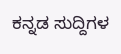ಕನ್ನಡ ಸುದ್ದಿಗಳ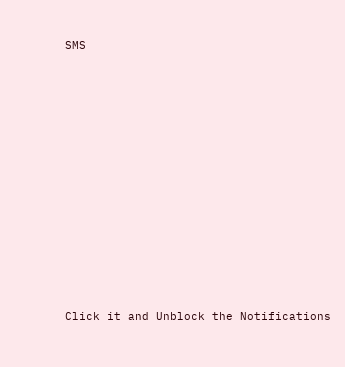SMS












Click it and Unblock the Notifications